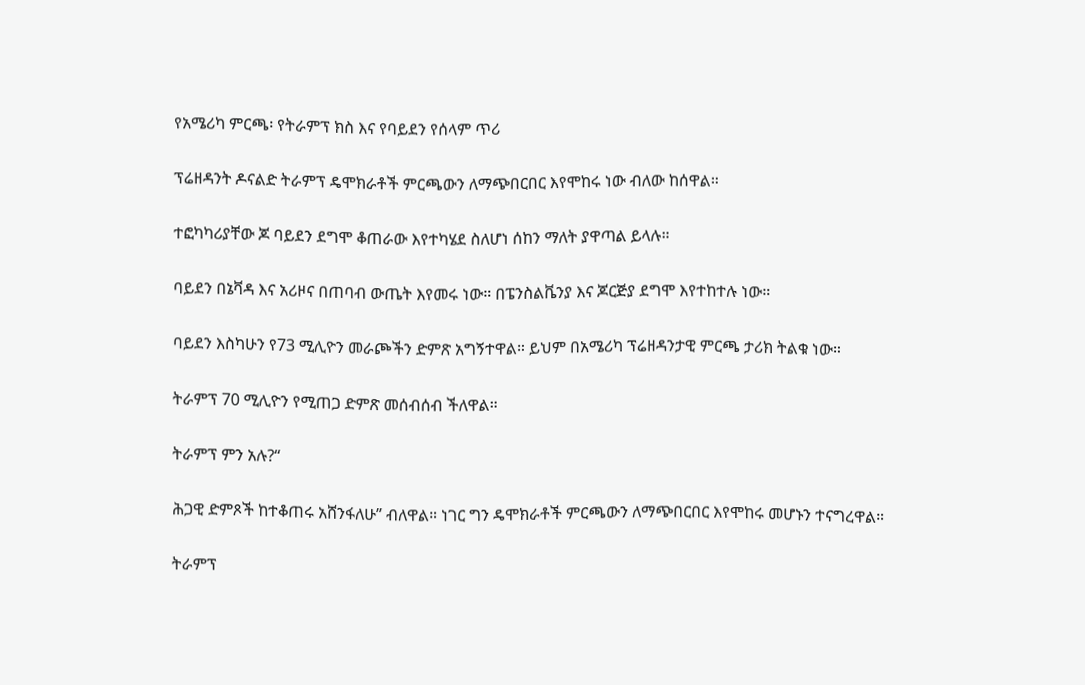የአሜሪካ ምርጫ፡ የትራምፕ ክስ እና የባይደን የሰላም ጥሪ

ፕሬዘዳንት ዶናልድ ትራምፕ ዴሞክራቶች ምርጫውን ለማጭበርበር እየሞከሩ ነው ብለው ከሰዋል።

ተፎካካሪያቸው ጆ ባይደን ደግሞ ቆጠራው እየተካሄደ ስለሆነ ሰከን ማለት ያዋጣል ይላሉ።

ባይደን በኔቫዳ እና አሪዞና በጠባብ ውጤት እየመሩ ነው። በፔንስልቬንያ እና ጆርጅያ ደግሞ እየተከተሉ ነው።

ባይደን እስካሁን የ73 ሚሊዮን መራጮችን ድምጽ አግኝተዋል። ይህም በአሜሪካ ፕሬዘዳንታዊ ምርጫ ታሪክ ትልቁ ነው።

ትራምፕ 70 ሚሊዮን የሚጠጋ ድምጽ መሰብሰብ ችለዋል።

ትራምፕ ምን አሉ?“

ሕጋዊ ድምጾች ከተቆጠሩ አሸንፋለሁ” ብለዋል። ነገር ግን ዴሞክራቶች ምርጫውን ለማጭበርበር እየሞከሩ መሆኑን ተናግረዋል።

ትራምፕ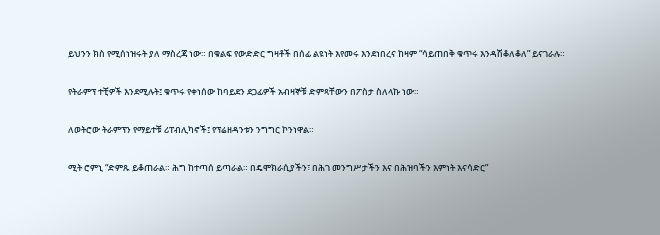ይህንን ክስ የሚሰነዝሩት ያለ ማስረጃ ነው። በቁልፍ የውድድር ግዛቶች በሰፊ ልዩነት እየመሩ እንደነበረና ከዛም “ሳይጠበቅ ቁጥሩ እንዳሽቆለቆለ” ይናገራሉ።

የትራምፕ ተቺዎች እንደሚሉት፤ ቁጥሩ የቀነሰው ከባይደን ደጋፊዎች አብዛኞቹ ድምጻቸውን በፖስታ ስለላኩ ነው።

ለወትሮው ትራምፕን የማይተቹ ሪፐብሊካኖች፤ የፕሬዘዳንቱን ንግግር ኮንነዋል።

ሚት ሮምኒ “ድምጹ ይቆጠራል። ሕግ ከተጣሰ ይጣራል። በዴሞክራሲያችን፣ በሕገ መንግሥታችን እና በሕዝባችን እምነት እናሳድር”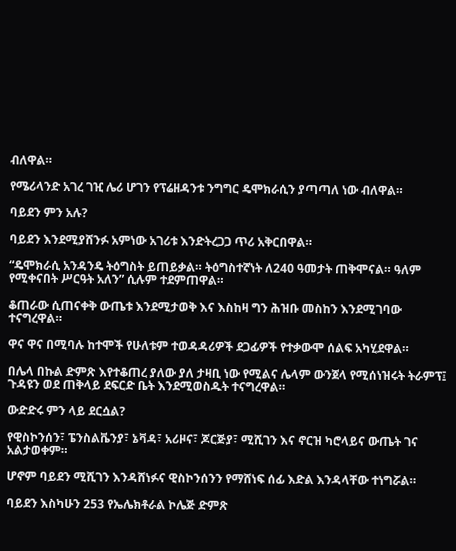ብለዋል።

የሜሪላንድ አገረ ገዢ ሌሪ ሆገን የፕሬዘዳንቱ ንግግር ዴሞክራሲን ያጣጣለ ነው ብለዋል።

ባይደን ምን አሉ?

ባይደን እንደሚያሸንፉ አምነው አገሪቱ እንድትረጋጋ ጥሪ አቅርበዋል።

“ዴሞክራሲ አንዳንዴ ትዕግስት ይጠይቃል። ትዕግስተኛነት ለ240 ዓመታት ጠቅሞናል። ዓለም የሚቀናበት ሥርዓት አለን” ሲሉም ተደምጠዋል።

ቆጠራው ሲጠናቀቅ ውጤቱ እንደሚታወቅ እና እስከዛ ግን ሕዝቡ መስከን እንደሚገባው ተናግረዋል።

ዋና ዋና በሚባሉ ከተሞች የሁለቱም ተወዳዳሪዎች ደጋፊዎች የተቃውሞ ሰልፍ አካሂደዋል።

በሌላ በኩል ድምጽ እየተቆጠረ ያለው ያለ ታዛቢ ነው የሚልና ሌላም ውንጀላ የሚሰነዝሩት ትራምፕ፤ ጉዳዩን ወደ ጠቅላይ ደፍርድ ቤት እንደሚወስዱት ተናግረዋል።

ውድድሩ ምን ላይ ደርሷል?

የዊስኮንሰን፣ ፔንስልቬንያ፣ ኔቫዳ፣ አሪዞና፣ ጆርጅያ፣ ሚሺገን እና ኖርዝ ካሮላይና ውጤት ገና አልታወቀም።

ሆኖም ባይደን ሚሺገን እንዳሸነፉና ዊስኮንሰንን የማሸነፍ ሰፊ እድል እንዳላቸው ተነግሯል።

ባይደን እስካሁን 253 የኤሌክቶራል ኮሌጅ ድምጽ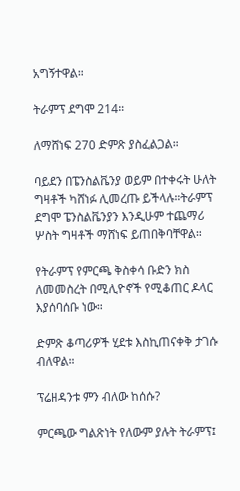አግኝተዋል።

ትራምፕ ደግሞ 214።

ለማሸነፍ 270 ድምጽ ያስፈልጋል።

ባይደን በፔንስልቬንያ ወይም በተቀሩት ሁለት ግዛቶች ካሸነፉ ሊመረጡ ይችላሉ።ትራምፕ ደግሞ ፔንስልቬንያን እንዲሁም ተጨማሪ ሦስት ግዛቶች ማሸነፍ ይጠበቅባቸዋል።

የትራምፕ የምርጫ ቅስቀሳ ቡድን ክስ ለመመስረት በሚሊዮኖች የሚቆጠር ዶላር እያሰባሰቡ ነው።

ድምጽ ቆጣሪዎች ሂደቱ እስኪጠናቀቅ ታገሱ ብለዋል።

ፕሬዘዳንቱ ምን ብለው ከሰሱ?

ምርጫው ግልጽነት የለውም ያሉት ትራምፕ፤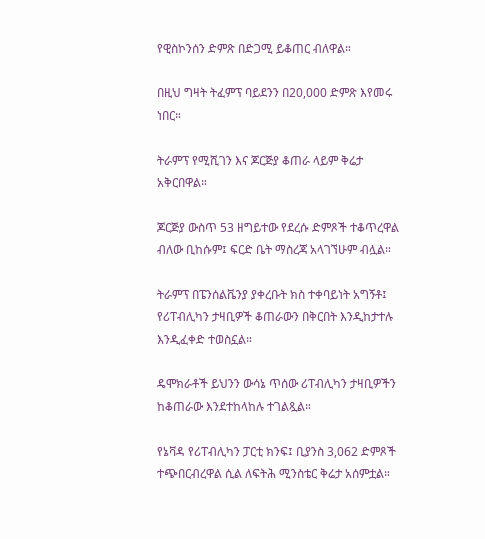የዊስኮንሰን ድምጽ በድጋሚ ይቆጠር ብለዋል።

በዚህ ግዛት ትፈምፕ ባይደንን በ20,000 ድምጽ እየመሩ ነበር።

ትራምፕ የሚሺገን እና ጆርጅያ ቆጠራ ላይም ቅሬታ አቅርበዋል።

ጆርጅያ ውስጥ 53 ዘግይተው የደረሱ ድምጾች ተቆጥረዋል ብለው ቢከሱም፤ ፍርድ ቤት ማስረጃ አላገኘሁም ብሏል።

ትራምፕ በፔንሰልቬንያ ያቀረቡት ክስ ተቀባይነት አግኝቶ፤ የሪፐብሊካን ታዛቢዎች ቆጠራውን በቅርበት እንዲከታተሉ እንዲፈቀድ ተወስኗል።

ዴሞክራቶች ይህንን ውሳኔ ጥሰው ሪፐብሊካን ታዛቢዎችን ከቆጠራው እንደተከላከሉ ተገልጿል።

የኔቫዳ የሪፐብሊካን ፓርቲ ክንፍ፤ ቢያንስ 3,062 ድምጾች ተጭበርብረዋል ሲል ለፍትሕ ሚንስቴር ቅሬታ አሰምቷል።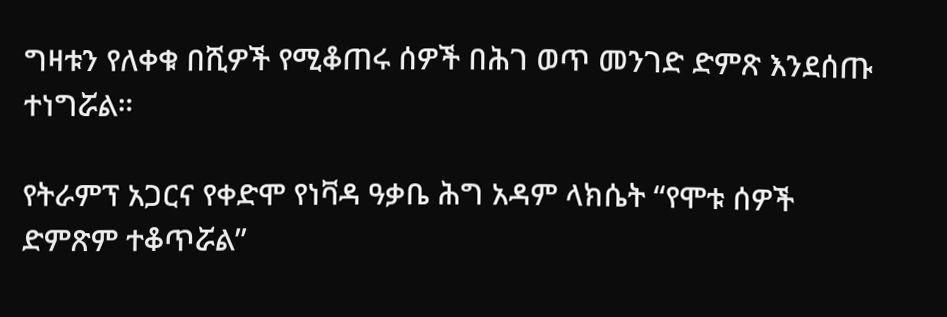ግዛቱን የለቀቁ በሺዎች የሚቆጠሩ ሰዎች በሕገ ወጥ መንገድ ድምጽ እንደሰጡ ተነግሯል።

የትራምፕ አጋርና የቀድሞ የነቫዳ ዓቃቤ ሕግ አዳም ላክሴት “የሞቱ ሰዎች ድምጽም ተቆጥሯል”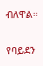ብለዋል።

የባይደን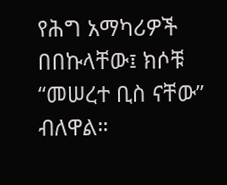የሕግ አማካሪዎች በበኩላቸው፤ ክሶቹ “መሠረተ ቢስ ናቸው” ብለዋል።